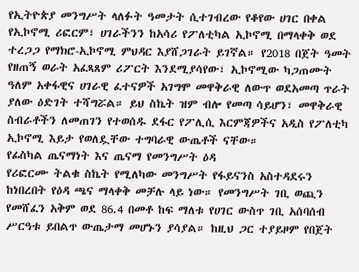የኢትዮጵያ መንግሥት ላለፉት ዓመታት ሲተገብረው የቆየው ሀገር በቀል የኢኮኖሚ ሪፎርም፣ ሀገራችንን ከአሳሪ የፖለቲካል ኢኮኖሚ በማላቀቅ ወደ ተረጋጋ የማክሮ-ኢኮኖሚ ምህዳር እያሸጋገራት ይገኛል። የ2018 በጀት ዓመት የዘጠኝ ወራት አፈጻጸም ሪፖርት እንደሚያሳየው፣ ኢኮኖሚው ካጋጠሙት ዓለም አቀፋዊና ሀገራዊ ፈተናዎች አገግሞ መዋቅራዊ ለውጥ ወደአመጣ ጥራት ያለው ዕድገት ተሻግሯል። ይህ ስኬት ዝም ብሎ የመጣ ሳይሆን፣ መዋቅራዊ ስብራቶችን ለመጠገን የተወሰዱ ደፋር የፖሊሲ እርምጃዎችና አዲስ የፖለቲካ ኢኮኖሚ እይታ የወለዷቸው ተግባራዊ ውጤቶች ናቸው።
የፊስካል ጤናማነት እና ጤናማ የመንግሥት ዕዳ
የሪፎርሙ ትልቁ ስኬት የሚለካው መንግሥት የፋይናንስ አስተዳደሩን ከነበረበት የዕዳ ጫና ማላቀቅ መቻሉ ላይ ነው። የመንግሥት ገቢ ወጪን የመሸፈን አቅም ወደ 86.4 በመቶ ከፍ ማለቱ የሀገር ውስጥ ገቢ አሰባሰብ ሥርዓቱ ይበልጥ ውጤታማ መሆኑን ያሳያል። ከዚህ ጋር ተያይዞም የበጀት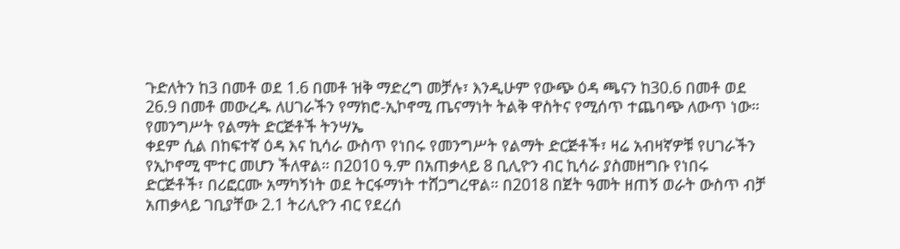ጉድለትን ከ3 በመቶ ወደ 1.6 በመቶ ዝቅ ማድረግ መቻሉ፣ እንዲሁም የውጭ ዕዳ ጫናን ከ30.6 በመቶ ወደ 26.9 በመቶ መውረዱ ለሀገራችን የማክሮ-ኢኮኖሚ ጤናማነት ትልቅ ዋስትና የሚሰጥ ተጨባጭ ለውጥ ነው።
የመንግሥት የልማት ድርጅቶች ትንሣኤ
ቀደም ሲል በከፍተኛ ዕዳ እና ኪሳራ ውስጥ የነበሩ የመንግሥት የልማት ድርጅቶች፣ ዛሬ አብዛኛዎቹ የሀገራችን የኢኮኖሚ ሞተር መሆን ችለዋል። በ2010 ዓ.ም በአጠቃላይ 8 ቢሊዮን ብር ኪሳራ ያስመዘግቡ የነበሩ ድርጅቶች፣ በሪፎርሙ አማካኝነት ወደ ትርፋማነት ተሸጋግረዋል። በ2018 በጀት ዓመት ዘጠኝ ወራት ውስጥ ብቻ አጠቃላይ ገቢያቸው 2.1 ትሪሊዮን ብር የደረሰ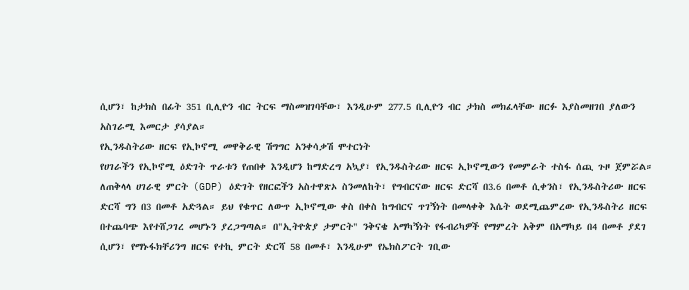ሲሆን፣ ከታክስ በፊት 351 ቢሊዮን ብር ትርፍ ማስመዝገባቸው፣ እንዲሁም 277.5 ቢሊዮን ብር ታክስ መክፈላቸው ዘርፉ እያስመዘገበ ያለውን አስገራሚ እመርታ ያሳያል።
የኢንዱስትሪው ዘርፍ የኢኮኖሚ መዋቅራዊ ሽግግር አንቀሳቃሽ ሞተርነት
የሀገራችን የኢኮኖሚ ዕድገት ጥራቱን የጠበቀ እንዲሆን ከማድረግ አኳያ፣ የኢንዱስትሪው ዘርፍ ኢኮኖሚውን የመምራት ተስፋ ሰጪ ጉዞ ጀምሯል። ለጠቅላላ ሀገራዊ ምርት (GDP) ዕድገት የዘርፎችን አስተዋጽኦ ስንመለከት፣ የግብርናው ዘርፍ ድርሻ በ3.6 በመቶ ሲቀንስ፣ የኢንዱስትሪው ዘርፍ ድርሻ ግን በ3 በመቶ አድጓል። ይህ የቁጥር ለውጥ ኢኮኖሚው ቀስ በቀስ ከግብርና ጥገኝነት በመላቀቅ እሴት ወደሚጨምረው የኢንዱስትሪ ዘርፍ በተጨባጭ እየተሸጋገረ መሆኑን ያረጋግጣል። በ"ኢትዮጵያ ታምርት" ንቅናቄ አማካኝነት የፋብሪካዎች የማምረት አቅም በአማካይ በ4 በመቶ ያደገ ሲሆን፣ የማኑፋክቸሪንግ ዘርፍ የተኪ ምርት ድርሻ 58 በመቶ፣ እንዲሁም የኤክስፖርት ገቢው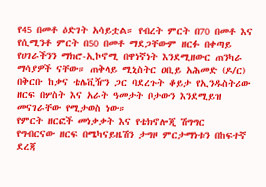የ45 በመቶ ዕድገት አሳይቷል። የብረት ምርት በ70 በመቶ እና የሲሚንቶ ምርት በ50 በመቶ ማደጋቸውም ዘርፉ በቀጣይ የሀገራችንን ማክሮ-ኢኮኖሚ በዋነኛነት እንደሚዘውር ጠንካራ ማሳያዎች ናቸው። ጠቅላይ ሚኒስትር ዐቢይ አሕመድ (ዶ/ር) በቅርቡ ከቃና ቴሌቪዥን ጋር ባደረጉት ቆይታ የኢንዱስትሪው ዘርፍ በሦስት እና አራት ዓመታት ቦታውን እንደሚይዝ መናገራቸው የሚታወስ ነው።
የምርት ዘርፎች መነቃቃት እና የቴክኖሎጂ ሽግግር
የግብርናው ዘርፍ በሜካናይዜሽን ታግዞ ምርታማነቱን በከፍተኛ ደረጃ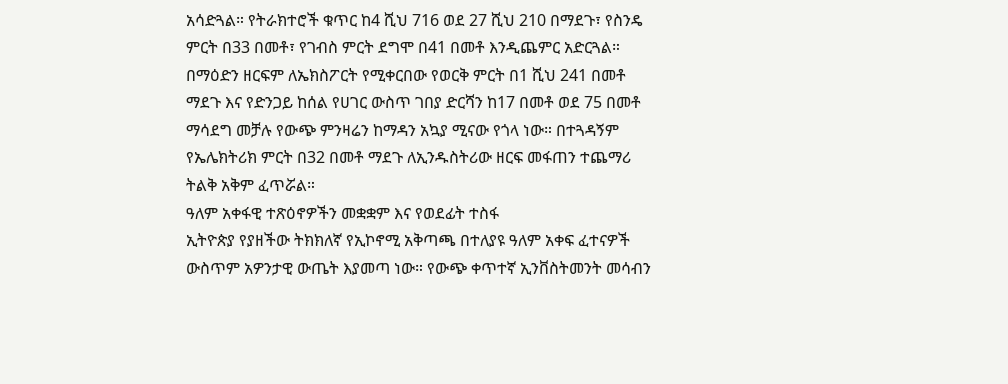አሳድጓል። የትራክተሮች ቁጥር ከ4 ሺህ 716 ወደ 27 ሺህ 210 በማደጉ፣ የስንዴ ምርት በ33 በመቶ፣ የገብስ ምርት ደግሞ በ41 በመቶ እንዲጨምር አድርጓል። በማዕድን ዘርፍም ለኤክስፖርት የሚቀርበው የወርቅ ምርት በ1 ሺህ 241 በመቶ ማደጉ እና የድንጋይ ከሰል የሀገር ውስጥ ገበያ ድርሻን ከ17 በመቶ ወደ 75 በመቶ ማሳደግ መቻሉ የውጭ ምንዛሬን ከማዳን አኳያ ሚናው የጎላ ነው። በተጓዳኝም የኤሌክትሪክ ምርት በ32 በመቶ ማደጉ ለኢንዱስትሪው ዘርፍ መፋጠን ተጨማሪ ትልቅ አቅም ፈጥሯል።
ዓለም አቀፋዊ ተጽዕኖዎችን መቋቋም እና የወደፊት ተስፋ
ኢትዮጵያ የያዘችው ትክክለኛ የኢኮኖሚ አቅጣጫ በተለያዩ ዓለም አቀፍ ፈተናዎች ውስጥም አዎንታዊ ውጤት እያመጣ ነው። የውጭ ቀጥተኛ ኢንቨስትመንት መሳብን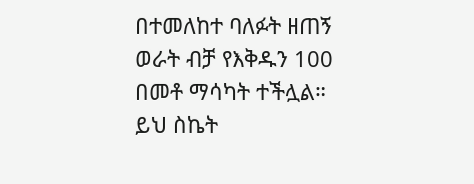በተመለከተ ባለፉት ዘጠኝ ወራት ብቻ የእቅዱን 100 በመቶ ማሳካት ተችሏል። ይህ ስኬት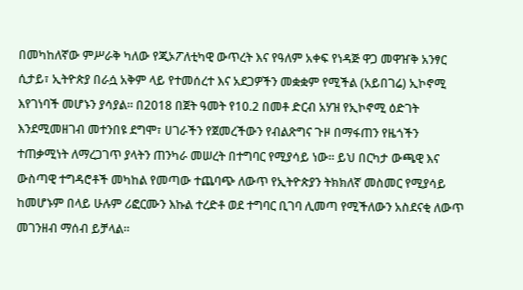በመካከለኛው ምሥራቅ ካለው የጂኦፖለቲካዊ ውጥረት እና የዓለም አቀፍ የነዳጅ ዋጋ መዋዠቅ አንፃር ሲታይ፣ ኢትዮጵያ በራሷ አቅም ላይ የተመሰረተ እና አደጋዎችን መቋቋም የሚችል (አይበገሬ) ኢኮኖሚ እየገነባች መሆኑን ያሳያል። በ2018 በጀት ዓመት የ10.2 በመቶ ድርብ አሃዝ የኢኮኖሚ ዕድገት እንደሚመዘገብ መተንበዩ ደግሞ፣ ሀገራችን የጀመረችውን የብልጽግና ጉዞ በማፋጠን የዜጎችን ተጠቃሚነት ለማረጋገጥ ያላትን ጠንካራ መሠረት በተግባር የሚያሳይ ነው። ይህ በርካታ ውጫዊ እና ውስጣዊ ተግዳሮቶች መካከል የመጣው ተጨባጭ ለውጥ የኢትዮጵያን ትክክለኛ መስመር የሚያሳይ ከመሆኑም በላይ ሁሉም ሪፎርሙን እኩል ተረድቶ ወደ ተግባር ቢገባ ሊመጣ የሚችለውን አስደናቂ ለውጥ መገንዘብ ማሰብ ይቻላል።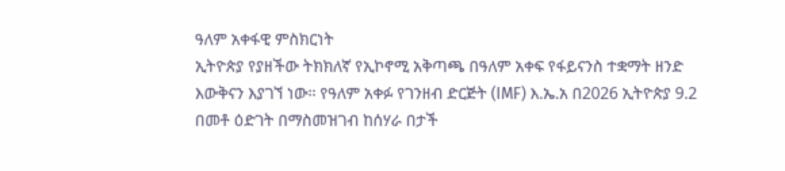ዓለም አቀፋዊ ምስክርነት
ኢትዮጵያ የያዘችው ትክክለኛ የኢኮኖሚ አቅጣጫ በዓለም አቀፍ የፋይናንስ ተቋማት ዘንድ እውቅናን እያገኘ ነው። የዓለም አቀፉ የገንዘብ ድርጅት (IMF) እ.ኤ.አ በ2026 ኢትዮጵያ 9.2 በመቶ ዕድገት በማስመዝገብ ከሰሃራ በታች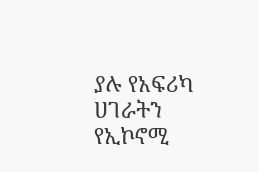ያሉ የአፍሪካ ሀገራትን የኢኮኖሚ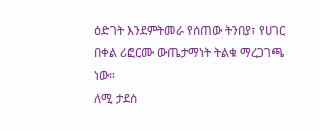ዕድገት እንደምትመራ የሰጠው ትንበያ፣ የሀገር በቀል ሪፎርሙ ውጤታማነት ትልቁ ማረጋገጫ ነው።
ለሚ ታደሰ